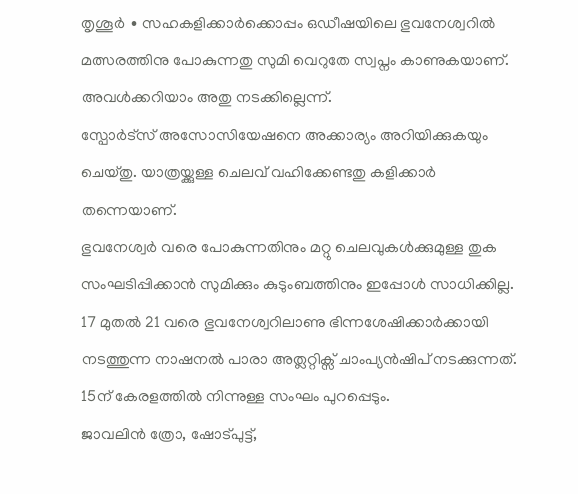തൃശൂർ ∙ സഹകളിക്കാർക്കൊപ്പം ഒഡീഷയിലെ ഭുവനേശ്വറിൽ മത്സരത്തിനു പോകുന്നതു സുമി വെറുതേ സ്വപ്നം കാണുകയാണ്. അവൾക്കറിയാം അതു നടക്കില്ലെന്ന്.
സ്പോർട്സ് അസോസിയേഷനെ അക്കാര്യം അറിയിക്കുകയും ചെയ്തു. യാത്രയ്ക്കുള്ള ചെലവ് വഹിക്കേണ്ടതു കളിക്കാർ തന്നെയാണ്.
ഭുവനേശ്വർ വരെ പോകുന്നതിനും മറ്റു ചെലവുകൾക്കുമുള്ള തുക സംഘടിപ്പിക്കാൻ സുമിക്കും കുടുംബത്തിനും ഇപ്പോൾ സാധിക്കില്ല.
17 മുതൽ 21 വരെ ഭുവനേശ്വറിലാണു ഭിന്നശേഷിക്കാർക്കായി നടത്തുന്ന നാഷനൽ പാരാ അത്ലറ്റിക്സ് ചാംപ്യൻഷിപ് നടക്കുന്നത്. 15ന് കേരളത്തിൽ നിന്നുള്ള സംഘം പുറപ്പെടും.
ജാവലിൻ ത്രോ, ഷോട്പുട്ട്,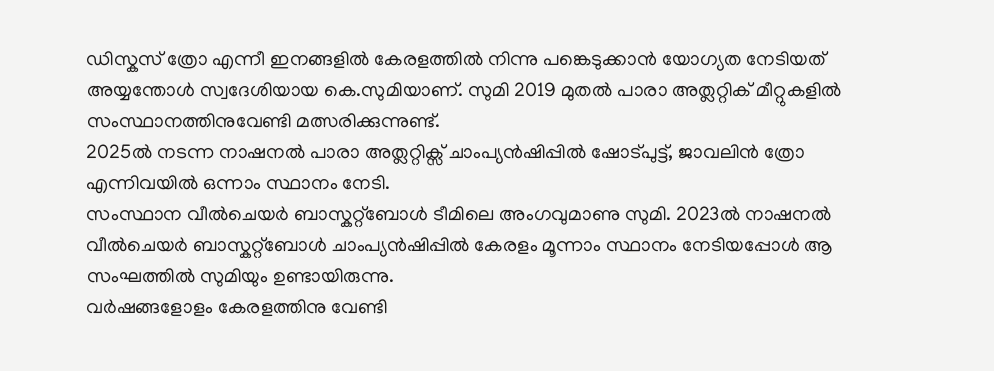ഡിസ്കസ് ത്രോ എന്നീ ഇനങ്ങളിൽ കേരളത്തിൽ നിന്നു പങ്കെടുക്കാൻ യോഗ്യത നേടിയത് അയ്യന്തോൾ സ്വദേശിയായ കെ.സുമിയാണ്. സുമി 2019 മുതൽ പാരാ അത്ലറ്റിക് മീറ്റുകളിൽ സംസ്ഥാനത്തിനുവേണ്ടി മത്സരിക്കുന്നുണ്ട്.
2025ൽ നടന്ന നാഷനൽ പാരാ അത്ലറ്റിക്സ് ചാംപ്യൻഷിപ്പിൽ ഷോട്പുട്ട്, ജാവലിൻ ത്രോ എന്നിവയിൽ ഒന്നാം സ്ഥാനം നേടി.
സംസ്ഥാന വീൽചെയർ ബാസ്കറ്റ്ബോൾ ടീമിലെ അംഗവുമാണു സുമി. 2023ൽ നാഷനൽ വീൽചെയർ ബാസ്കറ്റ്ബോൾ ചാംപ്യൻഷിപ്പിൽ കേരളം മൂന്നാം സ്ഥാനം നേടിയപ്പോൾ ആ സംഘത്തിൽ സുമിയും ഉണ്ടായിരുന്നു.
വർഷങ്ങളോളം കേരളത്തിനു വേണ്ടി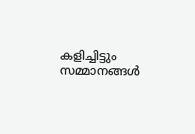കളിച്ചിട്ടും സമ്മാനങ്ങൾ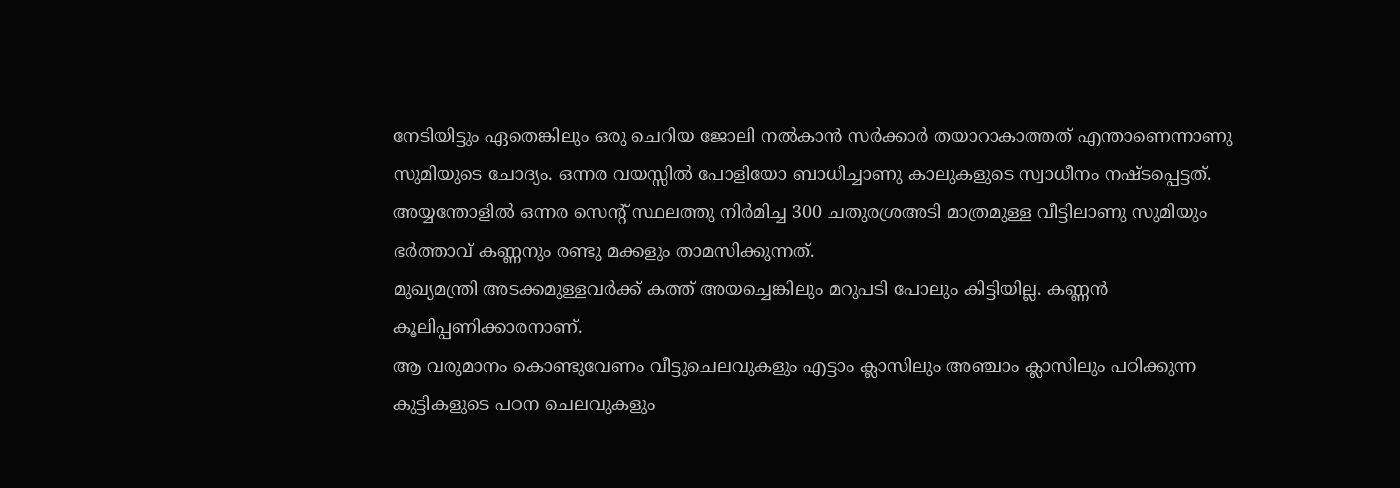നേടിയിട്ടും ഏതെങ്കിലും ഒരു ചെറിയ ജോലി നൽകാൻ സർക്കാർ തയാറാകാത്തത് എന്താണെന്നാണു സുമിയുടെ ചോദ്യം. ഒന്നര വയസ്സിൽ പോളിയോ ബാധിച്ചാണു കാലുകളുടെ സ്വാധീനം നഷ്ടപ്പെട്ടത്.
അയ്യന്തോളിൽ ഒന്നര സെന്റ് സ്ഥലത്തു നിർമിച്ച 300 ചതുരശ്രഅടി മാത്രമുള്ള വീട്ടിലാണു സുമിയും ഭർത്താവ് കണ്ണനും രണ്ടു മക്കളും താമസിക്കുന്നത്.
മുഖ്യമന്ത്രി അടക്കമുള്ളവർക്ക് കത്ത് അയച്ചെങ്കിലും മറുപടി പോലും കിട്ടിയില്ല. കണ്ണൻ കൂലിപ്പണിക്കാരനാണ്.
ആ വരുമാനം കൊണ്ടുവേണം വീട്ടുചെലവുകളും എട്ടാം ക്ലാസിലും അഞ്ചാം ക്ലാസിലും പഠിക്കുന്ന കുട്ടികളുടെ പഠന ചെലവുകളും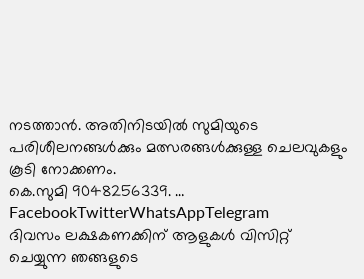നടത്താൻ. അതിനിടയിൽ സുമിയുടെ പരിശീലനങ്ങൾക്കും മത്സരങ്ങൾക്കുള്ള ചെലവുകളും കൂടി നോക്കണം.
കെ.സുമി 9048256339. … FacebookTwitterWhatsAppTelegram
ദിവസം ലക്ഷകണക്കിന് ആളുകൾ വിസിറ്റ് ചെയ്യുന്ന ഞങ്ങളുടെ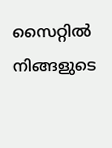സൈറ്റിൽ നിങ്ങളുടെ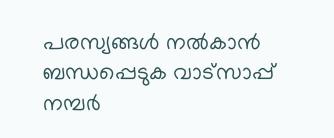പരസ്യങ്ങൾ നൽകാൻ ബന്ധപ്പെടുക വാട്സാപ്പ് നമ്പർ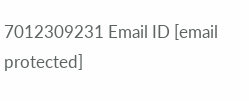7012309231 Email ID [email protected]